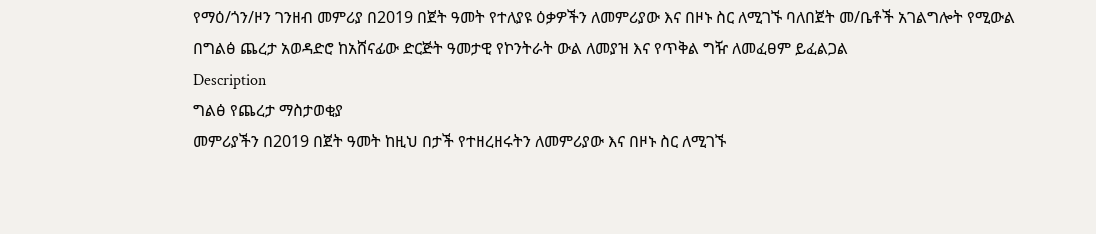የማዕ/ጎን/ዞን ገንዘብ መምሪያ በ2019 በጀት ዓመት የተለያዩ ዕቃዎችን ለመምሪያው እና በዞኑ ስር ለሚገኙ ባለበጀት መ/ቤቶች አገልግሎት የሚውል በግልፅ ጨረታ አወዳድሮ ከአሸናፊው ድርጅት ዓመታዊ የኮንትራት ውል ለመያዝ እና የጥቅል ግዥ ለመፈፀም ይፈልጋል
Description
ግልፅ የጨረታ ማስታወቂያ
መምሪያችን በ2019 በጀት ዓመት ከዚህ በታች የተዘረዘሩትን ለመምሪያው እና በዞኑ ስር ለሚገኙ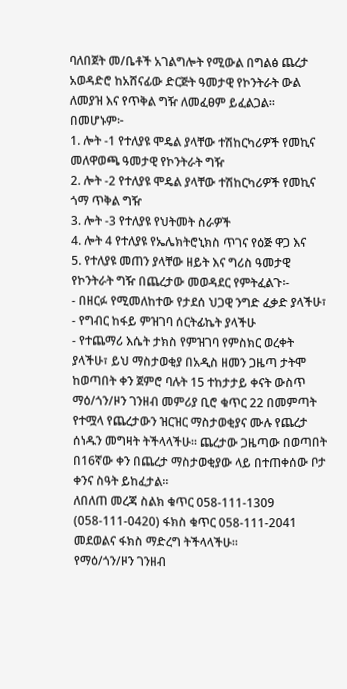ባለበጀት መ/ቤቶች አገልግሎት የሚውል በግልፅ ጨረታ አወዳድሮ ከአሸናፊው ድርጅት ዓመታዊ የኮንትራት ውል ለመያዝ እና የጥቅል ግዥ ለመፈፀም ይፈልጋል።
በመሆኑም፦
1. ሎት -1 የተለያዩ ሞዴል ያላቸው ተሽከርካሪዎች የመኪና መለዋወጫ ዓመታዊ የኮንትራት ግዥ
2. ሎት -2 የተለያዩ ሞዴል ያላቸው ተሽከርካሪዎች የመኪና ጎማ ጥቅል ግዥ
3. ሎት -3 የተለያዩ የህትመት ስራዎች
4. ሎት 4 የተለያዩ የኤሌክትሮኒክስ ጥገና የዕጅ ዋጋ እና
5. የተለያዩ መጠን ያላቸው ዘይት እና ግሪስ ዓመታዊ የኮንትራት ግዥ በጨረታው መወዳደር የምትፈልጉ፡-
- በዘርፉ የሚመለከተው የታደሰ ህጋዊ ንግድ ፈቃድ ያላችሁ፣
- የግብር ከፋይ ምዝገባ ሰርትፊኬት ያላችሁ
- የተጨማሪ እሴት ታክስ የምዝገባ የምስክር ወረቀት ያላችሁ፣ ይህ ማስታወቂያ በአዲስ ዘመን ጋዜጣ ታትሞ ከወጣበት ቀን ጀምሮ ባሉት 15 ተከታታይ ቀናት ውስጥ ማዕ/ጎን/ዞን ገንዘብ መምሪያ ቢሮ ቁጥር 22 በመምጣት የተሟላ የጨረታውን ዝርዝር ማስታወቂያና ሙሉ የጨረታ ሰነዱን መግዛት ትችላላችሁ። ጨረታው ጋዜጣው በወጣበት በ16ኛው ቀን በጨረታ ማስታወቂያው ላይ በተጠቀሰው ቦታ ቀንና ስዓት ይከፈታል።
ለበለጠ መረጃ ስልክ ቁጥር 058-111-1309 (058-111-0420) ፋክስ ቁጥር 058-111-2041 መደወልና ፋክስ ማድረግ ትችላላችሁ።
የማዕ/ጎን/ዞን ገንዘብ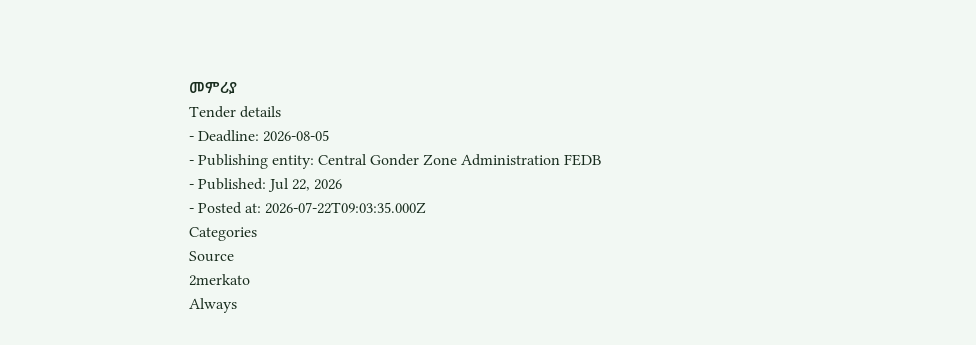መምሪያ
Tender details
- Deadline: 2026-08-05
- Publishing entity: Central Gonder Zone Administration FEDB
- Published: Jul 22, 2026
- Posted at: 2026-07-22T09:03:35.000Z
Categories
Source
2merkato
Always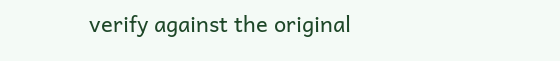verify against the original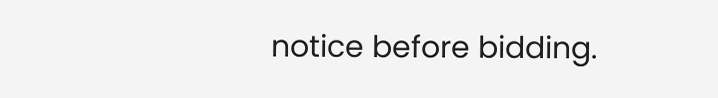notice before bidding.